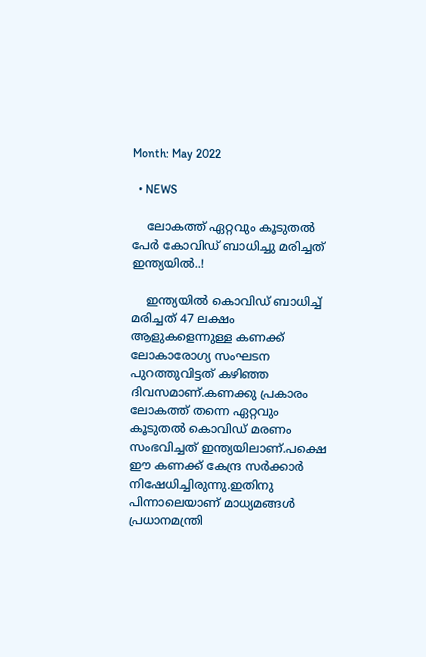Month: May 2022

  • NEWS

    ലോകത്ത് ഏറ്റവും കൂടുതൽ പേർ കോവിഡ് ബാധിച്ചു മരിച്ചത് ഇന്ത്യയിൽ..!

    ഇന്ത്യയില്‍ കൊവിഡ് ബാധിച്ച് മരിച്ചത് 47 ലക്ഷം ആളുകളെന്നുള്ള കണക്ക് ലോകാരോഗ്യ സംഘടന പുറത്തുവിട്ടത് കഴിഞ്ഞ ദിവസമാണ്.കണക്കു പ്രകാരം ലോകത്ത് തന്നെ ഏറ്റവും കൂടുതല്‍ കൊവിഡ് മരണം സംഭവിച്ചത് ഇന്ത്യയിലാണ്.പക്ഷെ ഈ കണക്ക് കേന്ദ്ര സര്‍ക്കാര്‍ നിഷേധിച്ചിരുന്നു.ഇതിനു പിന്നാലെയാണ് മാധ്യമങ്ങൾ പ്രധാനമന്ത്രി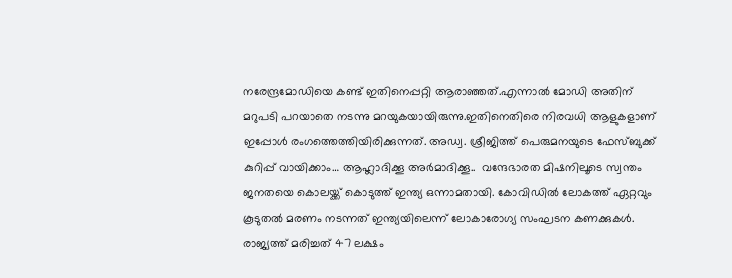നരേന്ദ്രമോഡിയെ കണ്ട് ഇതിനെപ്പറ്റി ആരാഞ്ഞത്.എന്നാൽ മോഡി അതിന് മറുപടി പറയാതെ നടന്നു മറയുകയായിരുന്നു.ഇതിനെതിരെ നിരവധി ആളുകളാണ് ഇപ്പോൾ രംഗത്തെത്തിയിരിക്കുന്നത്. അഡ്വ. ശ്രീജിത്ത് പെരുമനയുടെ ഫേസ്ബുക്ക് കുറിപ്പ് വായിക്കാം… ആഹ്ലാദിക്കൂ അര്‍മാദിക്കൂ..  വന്ദേഭാരത മിഷനിലൂടെ സ്വന്തം ജനതയെ കൊലയ്ക്ക് കൊടുത്ത് ഇന്ത്യ ഒന്നാമതായി. കോവിഡില്‍ ലോകത്ത് ഏറ്റവും കൂടുതല്‍ മരണം നടന്നത് ഇന്ത്യയിലെന്ന് ലോകാരോഗ്യ സംഘടന കണക്കുകള്‍. രാജ്യത്ത് മരിച്ചത് 47 ലക്ഷം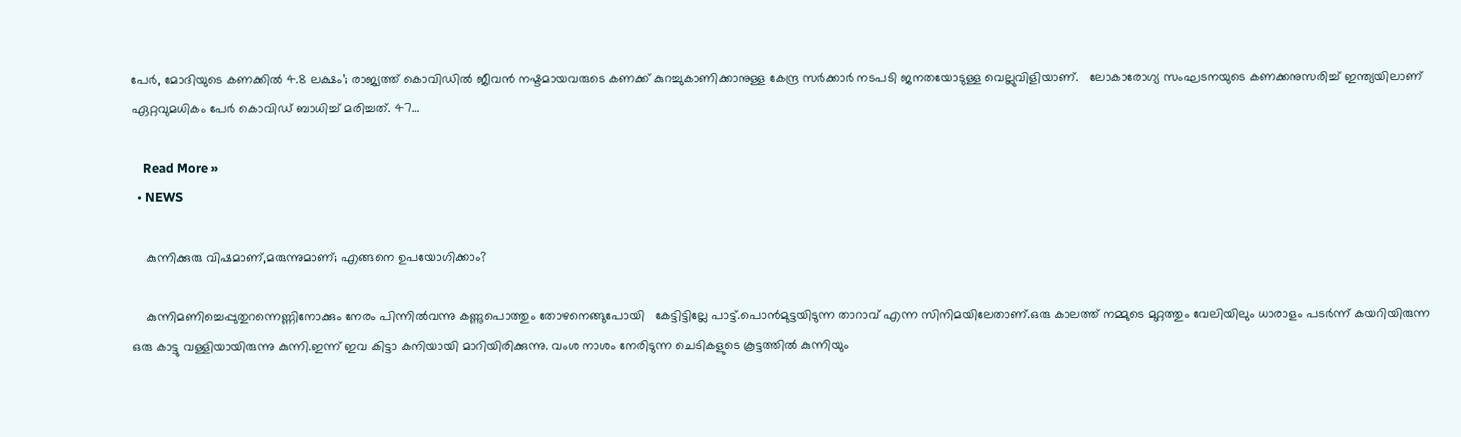പേര്‍, മോദിയുടെ കണക്കില്‍ 4.8 ലക്ഷം’; രാജ്യത്ത് കൊവിഡില്‍ ജീവന്‍ നഷ്ടമായവരുടെ കണക്ക് കുറച്ചുകാണിക്കാനുള്ള കേന്ദ്ര സര്‍ക്കാര്‍ നടപടി ജനതയോടുള്ള വെല്ലുവിളിയാണ്.   ലോകാരോഗ്യ സംഘടനയുടെ കണക്കനുസരിച്ച് ഇന്ത്യയിലാണ് ഏറ്റവുമധികം പേര്‍ കൊവിഡ് ബാധിച്ച് മരിച്ചത്. 47…

    Read More »
  • NEWS

    കുന്നിക്കുരു വിഷമാണ്,മരുന്നുമാണ്; എങ്ങനെ ഉപയോഗിക്കാം?

    കുന്നിമണിച്ചെപ്പുതുറന്നെണ്ണിനോക്കും നേരം പിന്നിൽ‌വന്നു കണ്ണുപൊത്തും തോഴനെങ്ങുപോയി   കേട്ടിട്ടില്ലേ പാട്ട്.പൊൻമുട്ടയിടുന്ന താറാവ് എന്ന സിനിമയിലേതാണ്.ഒരു കാലത്ത് നമ്മുടെ മുറ്റത്തും വേലിയിലും ധാരാളം പടർന്ന് കയറിയിരുന്ന ഒരു കാട്ടു വള്ളിയായിരുന്നു കുന്നി.ഇന്ന് ഇവ കിട്ടാ കനിയായി മാറിയിരിക്കുന്നു. വംശ നാശം നേരിടുന്ന ചെടികളുടെ കൂട്ടത്തിൽ കുന്നിയും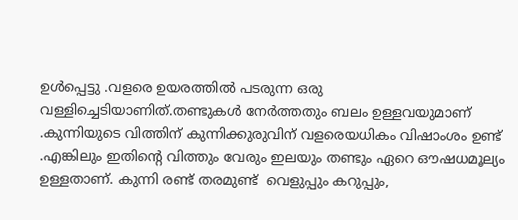ഉൾപ്പെട്ടു .വളരെ ഉയരത്തിൽ പടരുന്ന ഒരു വള്ളിച്ചെടിയാണിത്.തണ്ടുകൾ നേർത്തതും ബലം ഉള്ളവയുമാണ് .കുന്നിയുടെ വിത്തിന് കുന്നിക്കുരുവിന് വളരെയധികം വിഷാംശം ഉണ്ട്  .എങ്കിലും ഇതിന്റെ വിത്തും വേരും ഇലയും തണ്ടും ഏറെ ഔഷധമൂല്യം ഉള്ളതാണ്. കുന്നി രണ്ട് തരമുണ്ട്  വെളുപ്പും കറുപ്പും,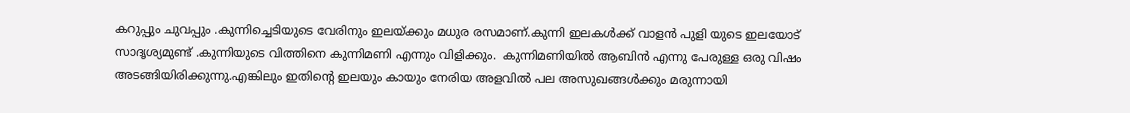കറുപ്പും ചുവപ്പും .കുന്നിച്ചെടിയുടെ വേരിനും ഇലയ്ക്കും മധുര രസമാണ്.കുന്നി ഇലകൾക്ക് വാളൻ പുളി യുടെ ഇലയോട് സാദൃശ്യമുണ്ട് .കുന്നിയുടെ വിത്തിനെ കുന്നിമണി എന്നും വിളിക്കും.  കുന്നിമണിയിൽ ആബിൻ എന്നു പേരുള്ള ഒരു വിഷം അടങ്ങിയിരിക്കുന്നു.എങ്കിലും ഇതിന്റെ ഇലയും കായും നേരിയ അളവിൽ പല അസുഖങ്ങൾക്കും മരുന്നായി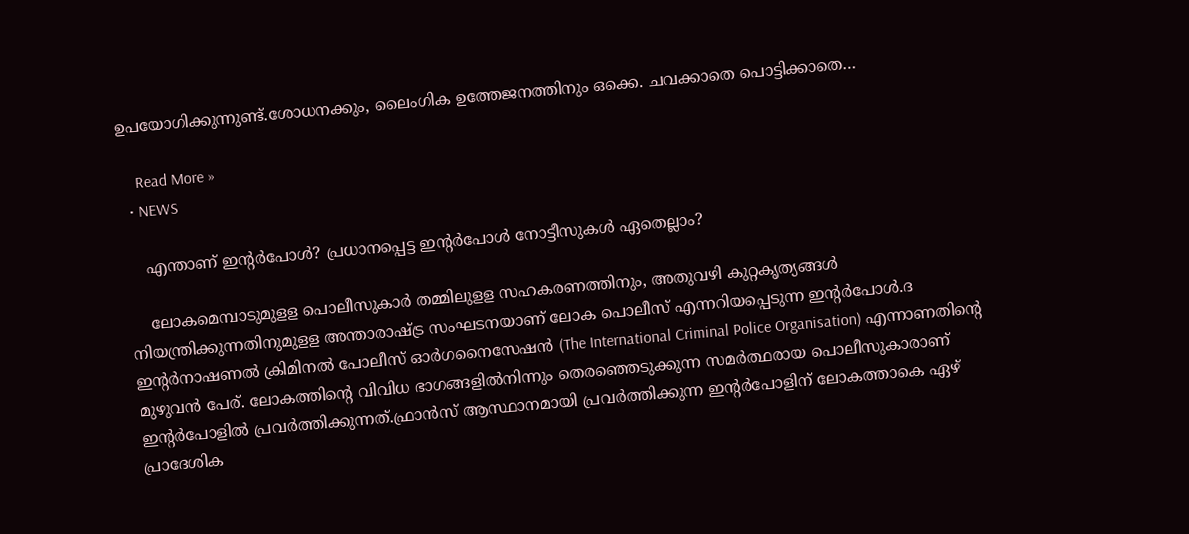ഉപയോഗിക്കുന്നുണ്ട്.ശോധനക്കും, ലൈംഗിക ഉത്തേജനത്തിനും ഒക്കെ. ചവക്കാതെ പൊട്ടിക്കാതെ…

    Read More »
  • NEWS

    എന്താണ് ഇന്റര്‍പോള്‍? പ്രധാനപ്പെട്ട ഇന്റര്‍പോള്‍ നോട്ടീസുകൾ ഏതെല്ലാം?

    ലോകമെമ്പാടുമുളള പൊലീസുകാര്‍ തമ്മിലുളള സഹകരണത്തിനും, അതുവഴി കുറ്റകൃത്യങ്ങള്‍ നിയന്ത്രിക്കുന്നതിനുമുളള അന്താരാഷ്ട്ര സംഘടനയാണ് ലോക പൊലീസ് എന്നറിയപ്പെടുന്ന ഇന്റര്‍പോള്‍.ദ ഇന്റർനാഷണൽ ക്രിമിനൽ പോലീസ് ഓർഗനൈസേഷൻ (The International Criminal Police Organisation) എന്നാണതിന്റെ മുഴുവൻ പേര്. ലോകത്തിന്റെ വിവിധ ഭാഗങ്ങളിൽനിന്നും തെരഞ്ഞെടുക്കുന്ന സമർത്ഥരായ പൊലീസുകാരാണ് ഇന്റർപോളിൽ പ്രവർത്തിക്കുന്നത്.ഫ്രാന്‍സ് ആസ്ഥാനമായി പ്രവര്‍ത്തിക്കുന്ന ഇന്റര്‍പോളിന് ലോകത്താകെ ഏഴ് പ്രാദേശിക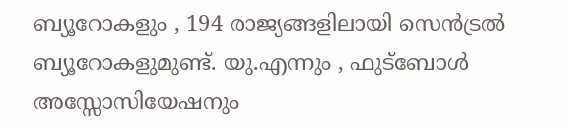ബ്യൂറോകളും , 194 രാജ്യങ്ങളിലായി സെന്‍ട്രല്‍ ബ്യൂറോകളുമുണ്ട്. യു.എന്നും , ഫുട്ബോൾ അസ്സോസിയേഷനും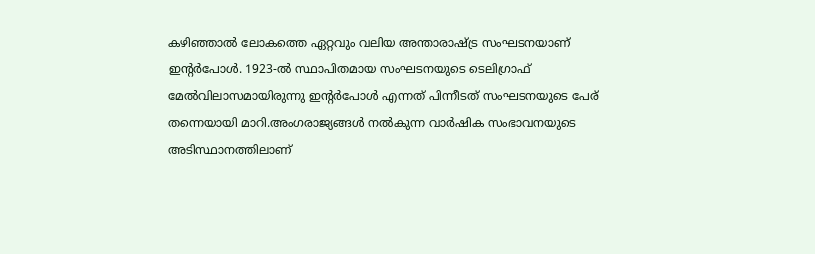കഴിഞ്ഞാൽ ലോകത്തെ ഏറ്റവും വലിയ അന്താരാഷ്ട്ര സംഘടനയാണ് ഇന്റർപോൾ. 1923-ൽ സ്ഥാപിതമായ സംഘടനയുടെ ടെലിഗ്രാഫ് മേൽവിലാസമായിരുന്നു ഇന്റർപോൾ എന്നത് പിന്നീടത് സംഘടനയുടെ പേര് തന്നെയായി മാറി.അംഗരാജ്യങ്ങൾ നൽകുന്ന വാർഷിക സംഭാവനയുടെ അടിസ്ഥാനത്തിലാണ്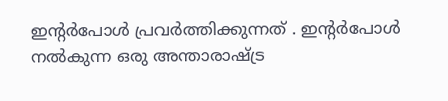ഇന്റർപോൾ പ്രവർത്തിക്കുന്നത് . ഇന്റര്‍പോള്‍ നൽകുന്ന ഒരു അന്താരാഷ്ട്ര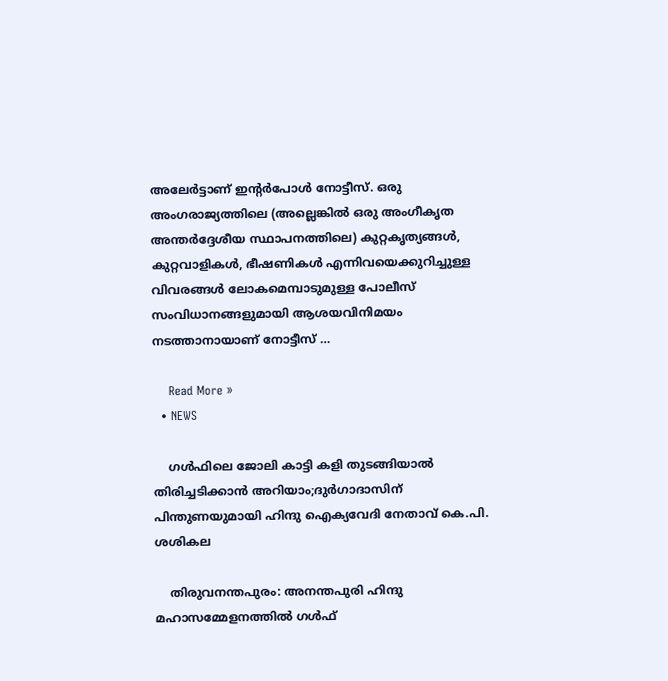അലേർട്ടാണ് ഇന്റർപോൾ നോട്ടീസ്. ഒരു അംഗരാജ്യത്തിലെ (അല്ലെങ്കിൽ ഒരു അംഗീകൃത അന്തർദ്ദേശീയ സ്ഥാപനത്തിലെ) കുറ്റകൃത്യങ്ങൾ, കുറ്റവാളികൾ, ഭീഷണികൾ എന്നിവയെക്കുറിച്ചുള്ള വിവരങ്ങൾ ലോകമെമ്പാടുമുള്ള പോലീസ് സംവിധാനങ്ങളുമായി ആശയവിനിമയം നടത്താനായാണ് നോട്ടീസ് …

    Read More »
  • NEWS

    ഗള്‍ഫിലെ ജോലി കാട്ടി കളി തുടങ്ങിയാല്‍ തിരിച്ചടിക്കാന്‍ അറിയാം;ദുര്‍ഗാദാസിന് പിന്തുണയുമായി ഹിന്ദു ഐക്യവേദി നേതാവ് കെ.പി. ശശികല

    തിരുവനന്തപുരം: അനന്തപുരി ഹിന്ദു മഹാസമ്മേളനത്തില്‍ ഗള്‍ഫ്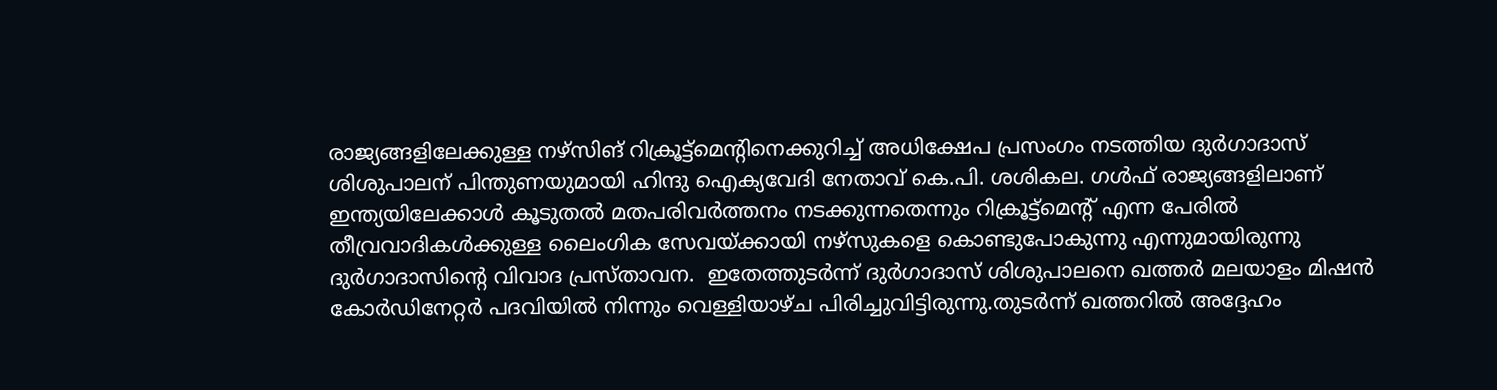രാജ്യങ്ങളിലേക്കുള്ള നഴ്‌സിങ് റിക്രൂട്ട്‌മെന്റിനെക്കുറിച്ച്‌ അധിക്ഷേപ പ്രസംഗം നടത്തിയ ദുര്‍ഗാദാസ് ശിശുപാലന് പിന്തുണയുമായി ഹിന്ദു ഐക്യവേദി നേതാവ് കെ.പി. ശശികല. ഗള്‍ഫ് രാജ്യങ്ങളിലാണ് ഇന്ത്യയിലേക്കാള്‍ കൂടുതല്‍ മതപരിവര്‍ത്തനം നടക്കുന്നതെന്നും റിക്രൂട്ട്‌മെന്റ് എന്ന പേരില്‍ തീവ്രവാദികള്‍ക്കുള്ള ലൈംഗിക സേവയ്ക്കായി നഴ്‌സുകളെ കൊണ്ടുപോകുന്നു എന്നുമായിരുന്നു ദുര്‍ഗാദാസിന്റെ വിവാദ പ്രസ്താവന.  ഇതേത്തുടർന്ന് ദുര്‍ഗാദാസ് ശിശുപാലനെ ഖത്തര്‍ മലയാളം മിഷന്‍ കോര്‍ഡിനേറ്റര്‍ പദവിയില്‍ നിന്നും വെള്ളിയാഴ്ച പിരിച്ചുവിട്ടിരുന്നു.തുടർന്ന് ഖത്തറിൽ അദ്ദേഹം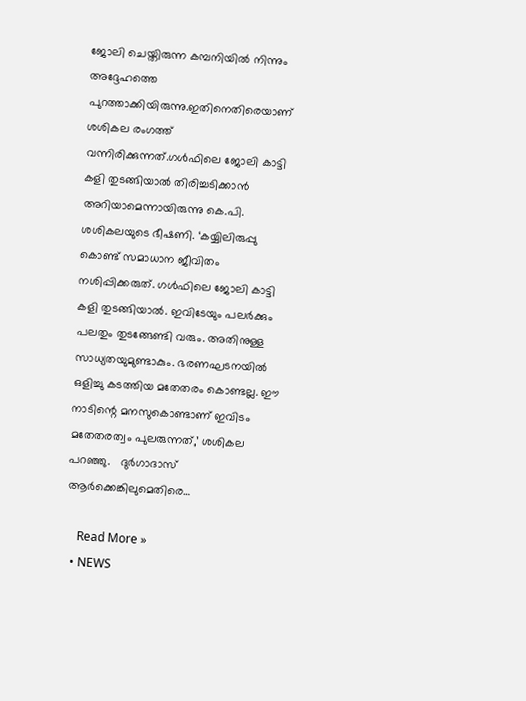ജോലി ചെയ്തിരുന്ന കമ്പനിയിൽ നിന്നും അദ്ദേഹത്തെ പുറത്താക്കിയിരുന്നു.ഇതിനെതിരെയാണ് ശശികല രംഗത്ത് വന്നിരിക്കുന്നത്.ഗള്‍ഫിലെ ജോലി കാട്ടി കളി തുടങ്ങിയാല്‍ തിരിച്ചടിക്കാന്‍ അറിയാമെന്നായിരുന്നു കെ.പി. ശശികലയുടെ ഭീഷണി. ‘കയ്യിലിരുപ്പു കൊണ്ട് സമാധാന ജീവിതം നശിപ്പിക്കരുത്. ഗള്‍ഫിലെ ജോലി കാട്ടി കളി തുടങ്ങിയാല്‍. ഇവിടേയും പലര്‍ക്കും പലതും തുടങ്ങേണ്ടി വരും. അതിനുള്ള സാധ്യതയുമുണ്ടാകും. ഭരണഘടനയില്‍ ഒളിച്ചു കടത്തിയ മതേതരം കൊണ്ടല്ല. ഈ നാടിന്റെ മനസുകൊണ്ടാണ് ഇവിടം മതേതരത്വം പുലരുന്നത്,’ ശശികല പറഞ്ഞു.   ദുര്‍ഗാദാസ് ആര്‍ക്കെങ്കിലുമെതിരെ…

    Read More »
  • NEWS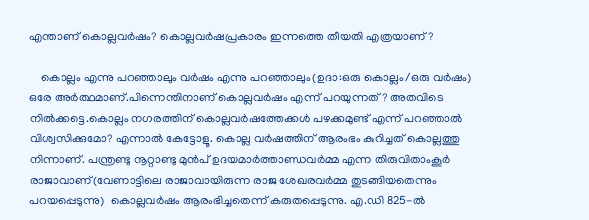എന്താണ് കൊല്ലവർഷം? കൊല്ലവർഷപ്രകാരം ഇന്നത്തെ തീയതി എത്രയാണ്?

    കൊല്ലം എന്നു പറഞ്ഞാലും വർഷം എന്നു പറഞ്ഞാലും(ഉദാ:ഒരു കൊല്ലം/ഒരു വർഷം) ഒരേ അർത്ഥമാണ്.പിന്നെന്തിനാണ് കൊല്ലവർഷം എന്ന് പറയുന്നത്? അതവിടെ നിൽക്കട്ടെ.കൊല്ലം നഗരത്തിന് കൊല്ലവർഷത്തേക്കൾ പഴക്കമുണ്ട് എന്ന് പറഞ്ഞാൽ വിശ്വസിക്കുമോ? എന്നാൽ കേട്ടോളൂ. കൊല്ല വർഷത്തിന് ആരംഭം കുറിച്ചത് കൊല്ലത്തു നിന്നാണ്. പന്ത്രണ്ടു നൂറ്റാണ്ടു മുൻപ് ഉദയമാർത്താണ്ഡവർമ്മ എന്ന തിരുവിതാംകൂർ രാജാവാണ്(വേണാട്ടിലെ രാജാവായിരുന്ന രാജ ശേഖരവർമ്മ തുടങ്ങിയതെന്നും പറയപ്പെടുന്നു)  കൊല്ലവർഷം ആരംഭിച്ചതെന്ന് കരുതപ്പെടുന്നു. എ.ഡി 825-ൽ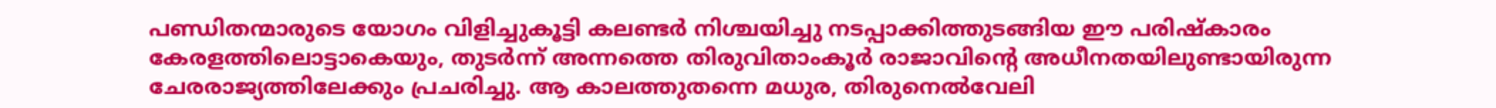പണ്ഡിതന്മാരുടെ യോഗം വിളിച്ചുകൂട്ടി കലണ്ടർ നിശ്ചയിച്ചു നടപ്പാക്കിത്തുടങ്ങിയ ഈ പരിഷ്കാരം കേരളത്തിലൊട്ടാകെയും, തുടർന്ന് അന്നത്തെ തിരുവിതാംകൂർ രാജാവിന്റെ അധീനതയിലുണ്ടായിരുന്ന ചേരരാജ്യത്തിലേക്കും പ്രചരിച്ചു. ആ കാലത്തുതന്നെ മധുര, തിരുനെൽവേലി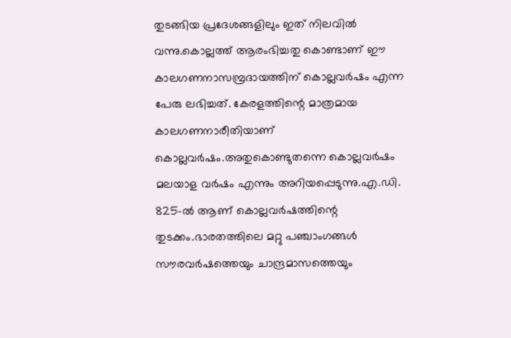തുടങ്ങിയ പ്രദേശങ്ങളിലും ഇത് നിലവിൽ വന്നു.കൊല്ലത്ത് ആരംഭിച്ചതു കൊണ്ടാണ് ഈ കാലഗണനാസമ്പ്രദായത്തിന് കൊല്ലവർഷം എന്ന പേരു ലഭിച്ചത്. കേരളത്തിന്റെ മാത്രമായ കാലഗണനാരീതിയാണ്‌ കൊല്ലവർഷം.അതുകൊണ്ടുതന്നെ കൊല്ലവർഷം മലയാള വർഷം എന്നും അറിയപ്പെടുന്നു.എ.ഡി. 825-ൽ ആണ്‌ കൊല്ലവർഷത്തിന്റെ തുടക്കം.ഭാരതത്തിലെ മറ്റു പഞ്ചാംഗങ്ങൾ സൗരവർഷത്തെയും ചാന്ദ്രമാസത്തെയും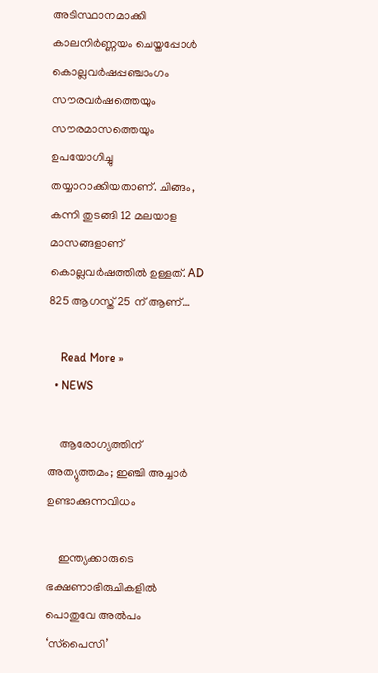അടിസ്ഥാനമാക്കി കാലനിർണ്ണയം ചെയ്തപ്പോൾ കൊല്ലവർഷപ്പഞ്ചാംഗം സൗരവർഷത്തെയും സൗരമാസത്തെയും ഉപയോഗിച്ചു തയ്യാറാക്കിയതാണ്. ചിങ്ങം, കന്നി തുടങ്ങി 12 മലയാള മാസങ്ങളാണ്‌ കൊല്ലവർഷത്തിൽ ഉള്ളത്. AD 825 ആഗസ്ത് 25 ന് ആണ്…

    Read More »
  • NEWS

    ആരോഗ്യത്തിന് അത്യുത്തമം; ഇഞ്ചി അച്ചാർ ഉണ്ടാക്കുന്നവിധം

    ഇന്ത്യക്കാരുടെ ഭക്ഷണാഭിരുചികളില്‍ പൊതുവേ അല്‍പം ‘സ്‌പൈസി’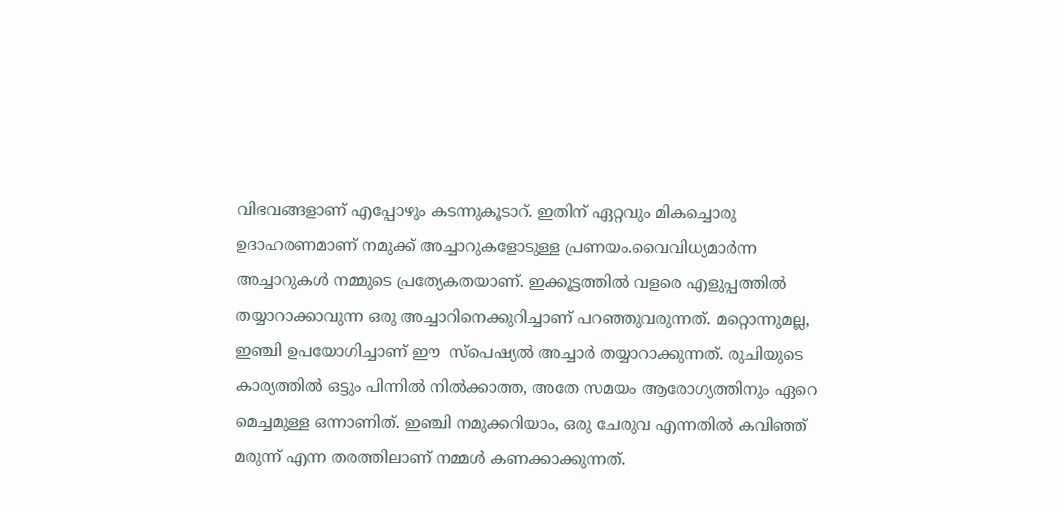വിഭവങ്ങളാണ് എപ്പോഴും കടന്നുകൂടാറ്. ഇതിന് ഏറ്റവും മികച്ചൊരു ഉദാഹരണമാണ് നമുക്ക് അച്ചാറുകളോടുള്ള പ്രണയം.വൈവിധ്യമാര്‍ന്ന അച്ചാറുകൾ നമ്മുടെ പ്രത്യേകതയാണ്. ഇക്കൂട്ടത്തില്‍ വളരെ എളുപ്പത്തില്‍ തയ്യാറാക്കാവുന്ന ഒരു അച്ചാറിനെക്കുറിച്ചാണ് പറഞ്ഞുവരുന്നത്. മറ്റൊന്നുമല്ല, ഇഞ്ചി ഉപയോഗിച്ചാണ് ഈ  സ്‌പെഷ്യല്‍ അച്ചാര്‍ തയ്യാറാക്കുന്നത്. രുചിയുടെ കാര്യത്തില്‍ ഒട്ടും പിന്നില്‍ നില്‍ക്കാത്ത, അതേ സമയം ആരോഗ്യത്തിനും ഏറെ മെച്ചമുള്ള ഒന്നാണിത്. ഇഞ്ചി നമുക്കറിയാം, ഒരു ചേരുവ എന്നതില്‍ കവിഞ്ഞ് മരുന്ന് എന്ന തരത്തിലാണ് നമ്മൾ കണക്കാക്കുന്നത്.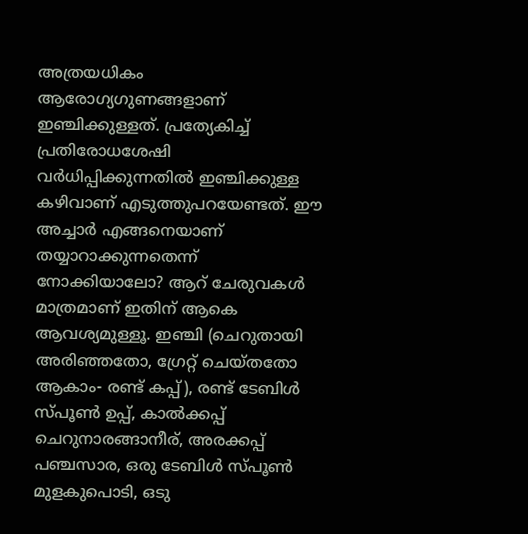അത്രയധികം ആരോഗ്യഗുണങ്ങളാണ് ഇഞ്ചിക്കുള്ളത്. പ്രത്യേകിച്ച് പ്രതിരോധശേഷി വര്‍ധിപ്പിക്കുന്നതില്‍ ഇഞ്ചിക്കുള്ള കഴിവാണ് എടുത്തുപറയേണ്ടത്. ഈ അച്ചാര്‍ എങ്ങനെയാണ് തയ്യാറാക്കുന്നതെന്ന് നോക്കിയാലോ? ആറ് ചേരുവകള്‍ മാത്രമാണ് ഇതിന് ആകെ ആവശ്യമുള്ളൂ. ഇഞ്ചി (ചെറുതായി അരിഞ്ഞതോ, ഗ്രേറ്റ് ചെയ്തതോ ആകാം- രണ്ട് കപ്പ്), രണ്ട് ടേബിള്‍ സ്പൂണ്‍ ഉപ്പ്, കാല്‍ക്കപ്പ് ചെറുനാരങ്ങാനീര്, അരക്കപ്പ് പഞ്ചസാര, ഒരു ടേബിള്‍ സ്പൂണ്‍ മുളകുപൊടി, ഒടു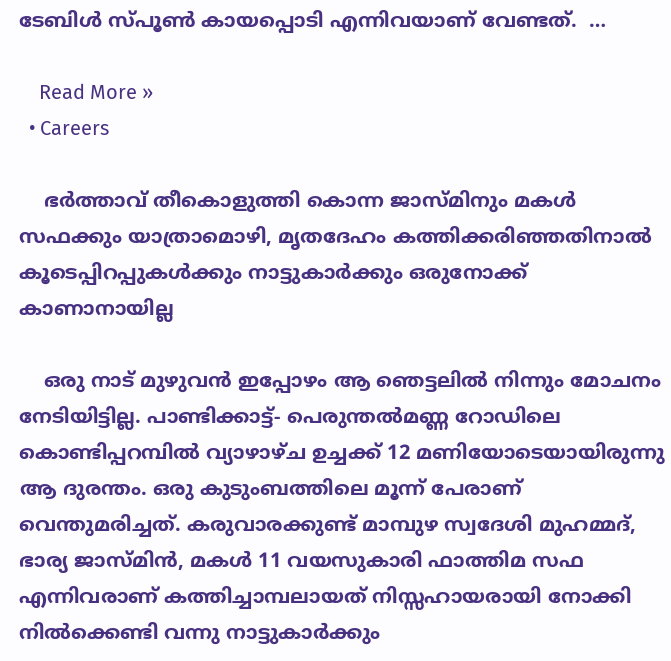ടേബിള്‍ സ്പൂണ്‍ കായപ്പൊടി എന്നിവയാണ് വേണ്ടത്.  …

    Read More »
  • Careers

    ഭർത്താവ് തീകൊളുത്തി കൊന്ന ജാസ്മിനും മകൾ സഫക്കും യാത്രാമൊഴി, മൃതദേഹം കത്തിക്കരിഞ്ഞതിനാൽ കൂടെപ്പിറപ്പുകൾക്കും നാട്ടുകാർക്കും ഒരുനോക്ക് കാണാനായില്ല

    ഒരു നാട് മുഴുവൻ ഇപ്പോഴം ആ ഞെട്ടലിൽ നിന്നും മോചനം നേടിയിട്ടില്ല. പാണ്ടിക്കാട്ട്- പെരുന്തൽമണ്ണ റോഡിലെ കൊണ്ടിപ്പറമ്പിൽ വ്യാഴാഴ്ച ഉച്ചക്ക് 12 മണിയോടെയായിരുന്നു ആ ദുരന്തം. ഒരു കുടുംബത്തിലെ മൂന്ന് പേരാണ് വെന്തുമരിച്ചത്. കരുവാരക്കുണ്ട് മാമ്പുഴ സ്വദേശി മുഹമ്മദ്‌, ഭാര്യ ജാസ്മിൻ, മകൾ 11 വയസുകാരി ഫാത്തിമ സഫ എന്നിവരാണ് കത്തിച്ചാമ്പലായത് നിസ്സഹായരായി നോക്കി നിൽക്കെണ്ടി വന്നു നാട്ടുകാർക്കും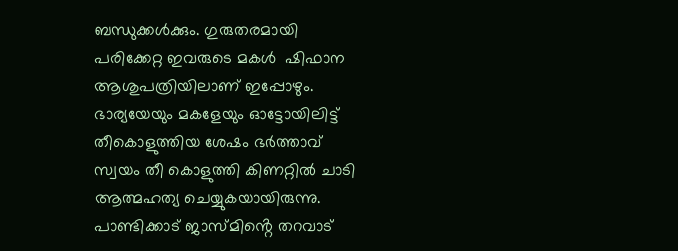ബന്ധുക്കൾക്കും. ഗുരുതരമായി പരിക്കേറ്റ ഇവരുടെ മകൾ  ഷിഫാന ആശുപത്രിയിലാണ് ഇപ്പോഴും. ഭാര്യയേയും മകളേയും ഓട്ടോയിലിട്ട് തീകൊളുത്തിയ ശേഷം ഭർത്താവ് സ്വയം തീ കൊളുത്തി കിണറ്റിൽ ചാടി ആത്മഹത്യ ചെയ്യുകയായിരുന്നു. പാണ്ടിക്കാട് ജാസ്മിൻ്റെ തറവാട്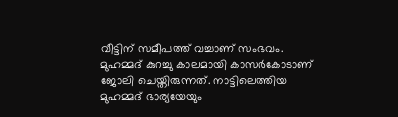വീട്ടിന് സമീപത്ത് വച്ചാണ് സംഭവം. മുഹമ്മദ് കുറച്ചു കാലമായി കാസർകോടാണ് ജോലി ചെയ്തിരുന്നത്. നാട്ടിലെത്തിയ മുഹമ്മദ് ഭാര്യയേയും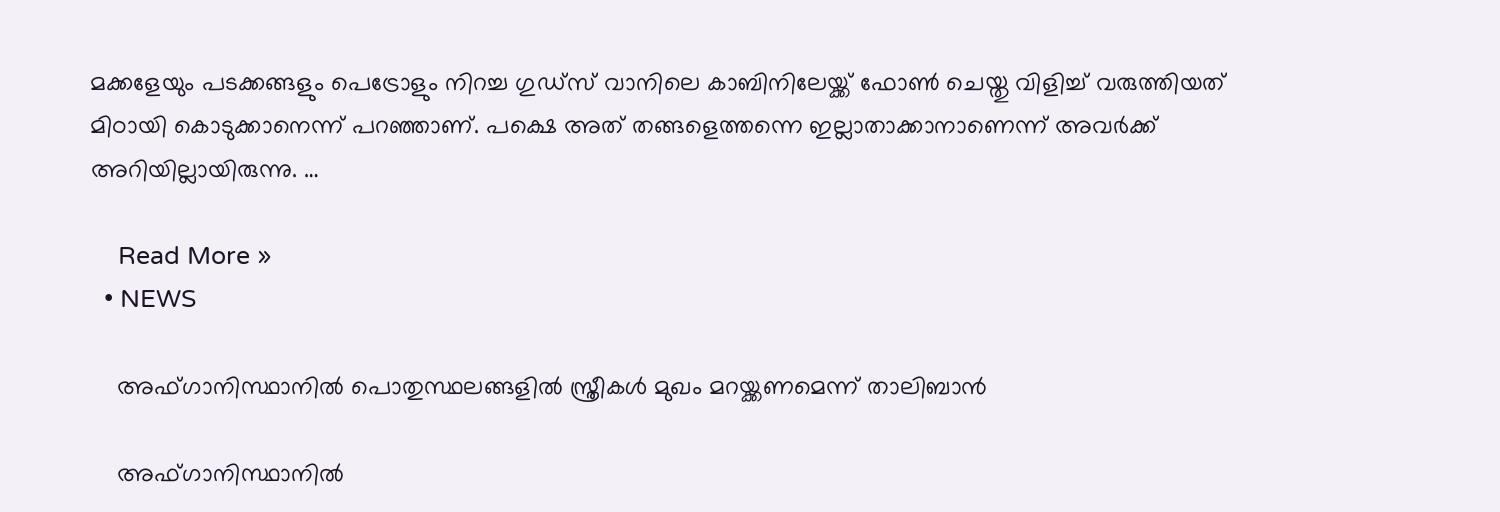മക്കളേയും പടക്കങ്ങളും പെട്രോളും നിറച്ച ഗുഡ്സ് വാനിലെ കാബിനിലേയ്ക്ക് ഫോൺ ചെയ്തു വിളിച്ച് വരുത്തിയത് മിഠായി കൊടുക്കാനെന്ന് പറഞ്ഞാണ്. പക്ഷെ അത് തങ്ങളെത്തന്നെ ഇല്ലാതാക്കാനാണെന്ന് അവർക്ക് അറിയില്ലായിരുന്നു. …

    Read More »
  • NEWS

    അഫ്ഗാനിസ്ഥാനിൽ പൊതുസ്ഥലങ്ങളിൽ സ്ത്രീകൾ മുഖം മറയ്ക്കണമെന്ന് താലിബാൻ

    അഫ്ഗാനിസ്ഥാനിൽ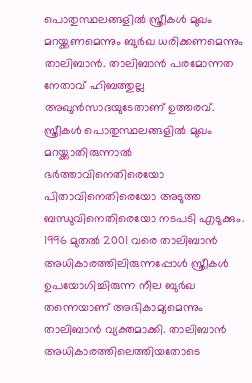പൊതുസ്ഥലങ്ങളിൽ സ്ത്രീകൾ മുഖം മറയ്ക്കണമെന്നും ബുർഖ ധരിക്കണമെന്നും താലിബാൻ. താലിബാൻ പരമോന്നത നേതാവ് ഹിബത്തുല്ല അഖുൻസാദയുടേതാണ് ഉത്തരവ്. സ്ത്രീകൾ പൊതുസ്ഥലങ്ങളിൽ മുഖം മറയ്ക്കാതിരുന്നാൽ ഭർത്താവിനെതിരെയോ പിതാവിനെതിരെയോ അടുത്ത ബന്ധുവിനെതിരെയോ നടപടി എടുക്കും. 1996 മുതൽ 2001 വരെ താലിബാൻ അധികാരത്തിലിരുന്നപ്പോൾ സ്ത്രീകൾ ഉപയോഗിച്ചിരുന്ന നീല ബുർഖ തന്നെയാണ് അഭികാമ്യമെന്നും താലിബാൻ വ്യക്തമാക്കി. താലിബാൻ അധികാരത്തിലെത്തിയതോടെ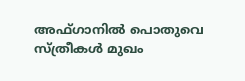അഫ്ഗാനിൽ പൊതുവെ സ്ത്രീകൾ മുഖം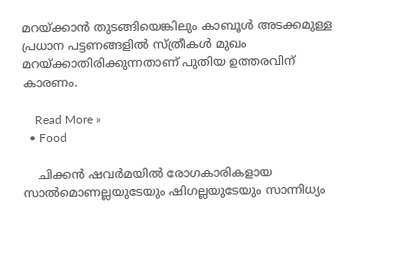മറയ്ക്കാൻ തുടങ്ങിയെങ്കിലും കാബൂൾ അടക്കമുള്ള പ്രധാന പട്ടണങ്ങളിൽ സ്ത്രീകൾ മുഖം മറയ്ക്കാതിരിക്കുന്നതാണ് പുതിയ ഉത്തരവിന് കാരണം.

    Read More »
  • Food

    ചിക്കന്‍ ഷവര്‍മയില്‍ രോഗകാരികളായ സാല്‍മൊണല്ലയുടേയും ഷിഗല്ലയുടേയും സാന്നിധ്യം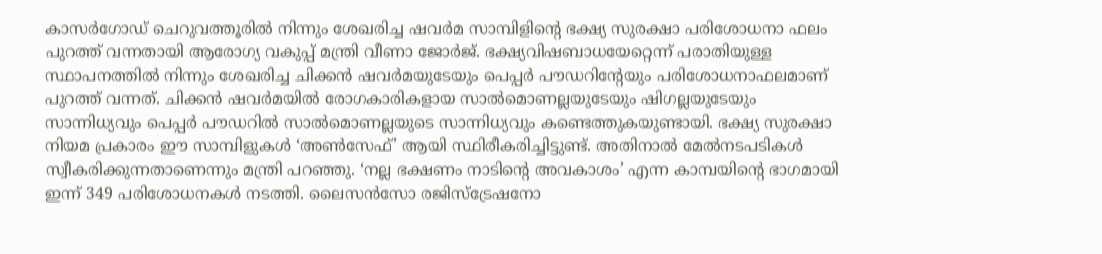കാസര്‍ഗോഡ് ചെറുവത്തൂരില്‍ നിന്നും ശേഖരിച്ച ഷവര്‍മ സാമ്പിളിന്റെ ഭക്ഷ്യ സുരക്ഷാ പരിശോധനാ ഫലം പുറത്ത് വന്നതായി ആരോഗ്യ വകുപ്പ് മന്ത്രി വീണാ ജോര്‍ജ്. ഭക്ഷ്യവിഷബാധയേറ്റെന്ന് പരാതിയുള്ള സ്ഥാപനത്തില്‍ നിന്നും ശേഖരിച്ച ചിക്കന്‍ ഷവര്‍മയുടേയും പെപ്പര്‍ പൗഡറിന്റേയും പരിശോധനാഫലമാണ് പുറത്ത് വന്നത്. ചിക്കന്‍ ഷവര്‍മയില്‍ രോഗകാരികളായ സാല്‍മൊണല്ലയുടേയും ഷിഗല്ലയുടേയും സാന്നിധ്യവും പെപ്പര്‍ പൗഡറില്‍ സാല്‍മൊണല്ലയുടെ സാന്നിധ്യവും കണ്ടെത്തുകയുണ്ടായി. ഭക്ഷ്യ സുരക്ഷാ നിയമ പ്രകാരം ഈ സാമ്പിളുകള്‍ ‘അണ്‍സേഫ്’ ആയി സ്ഥിരീകരിച്ചിട്ടുണ്ട്. അതിനാല്‍ മേല്‍നടപടികള്‍ സ്വീകരിക്കുന്നതാണെന്നും മന്ത്രി പറഞ്ഞു. ‘നല്ല ഭക്ഷണം നാടിന്റെ അവകാശം’ എന്ന കാമ്പയിന്റെ ഭാഗമായി ഇന്ന് 349 പരിശോധനകള്‍ നടത്തി. ലൈസന്‍സോ രജിസ്ട്രേഷനോ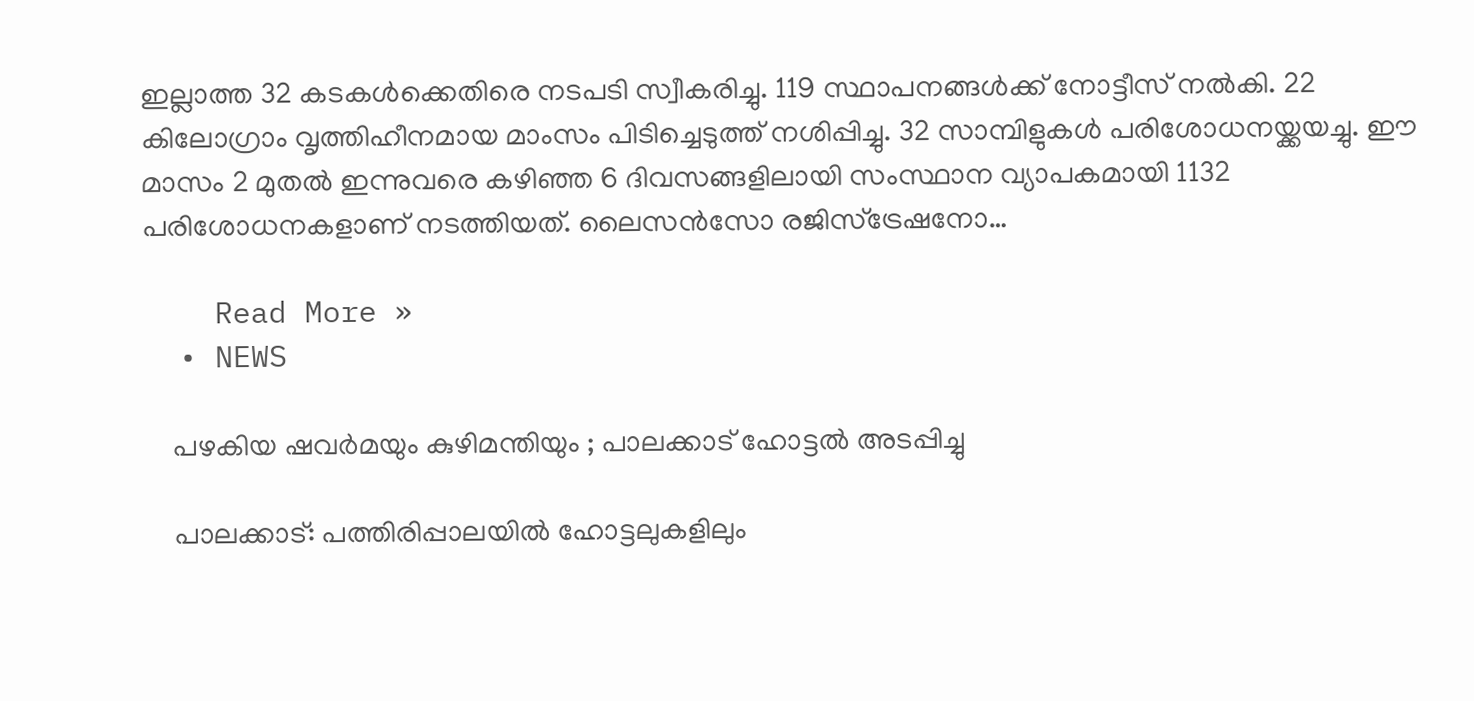ഇല്ലാത്ത 32 കടകള്‍ക്കെതിരെ നടപടി സ്വീകരിച്ചു. 119 സ്ഥാപനങ്ങള്‍ക്ക് നോട്ടീസ് നല്‍കി. 22 കിലോഗ്രാം വൃത്തിഹീനമായ മാംസം പിടിച്ചെടുത്ത് നശിപ്പിച്ചു. 32 സാമ്പിളുകള്‍ പരിശോധനയ്ക്കയച്ചു. ഈ മാസം 2 മുതല്‍ ഇന്നുവരെ കഴിഞ്ഞ 6 ദിവസങ്ങളിലായി സംസ്ഥാന വ്യാപകമായി 1132 പരിശോധനകളാണ് നടത്തിയത്. ലൈസന്‍സോ രജിസ്ട്രേഷനോ…

    Read More »
  • NEWS

    പഴകിയ ഷവർമയും കുഴിമന്തിയും ; പാലക്കാട് ഹോട്ടൽ അടപ്പിച്ചു

    പാലക്കാട്: പത്തിരിപ്പാലയിൽ ഹോട്ടലുകളിലും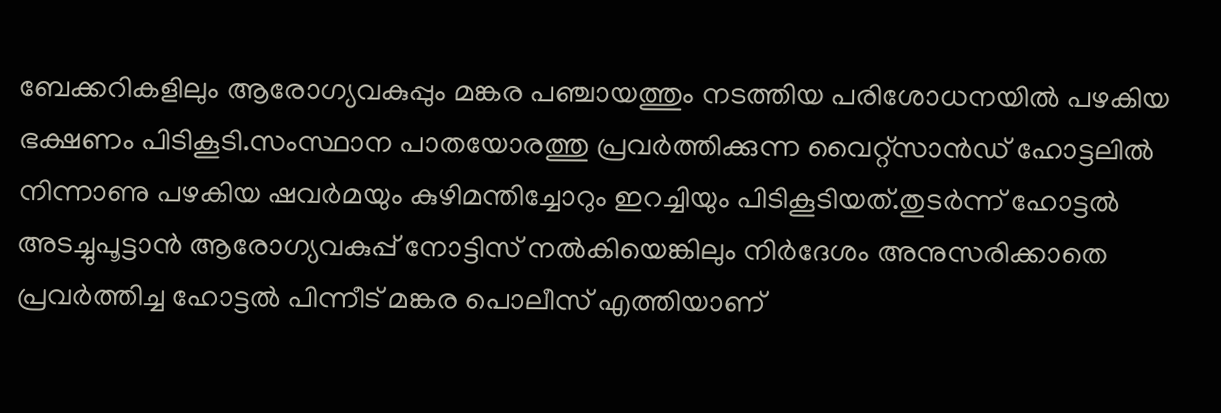ബേക്കറികളിലും ആരോഗ്യവകുപ്പും മങ്കര പഞ്ചായത്തും നടത്തിയ പരിശോധനയിൽ പഴകിയ ഭക്ഷണം പിടികൂടി.സംസ്ഥാന പാതയോരത്തു പ്രവർത്തിക്കുന്ന വൈറ്റ്സാൻഡ് ഹോട്ടലിൽ നിന്നാണു പഴകിയ ഷവർമയും കുഴിമന്തിച്ചോറും ഇറച്ചിയും പിടികൂടിയത്.തുടർന്ന് ഹോട്ടൽ അടച്ചുപൂട്ടാൻ ആരോഗ്യവകുപ്പ് നോട്ടിസ് നൽകിയെങ്കിലും നിർദേശം അനുസരിക്കാതെ പ്രവർത്തിച്ച ഹോട്ടൽ പിന്നീട് മങ്കര പൊലീസ് എത്തിയാണ്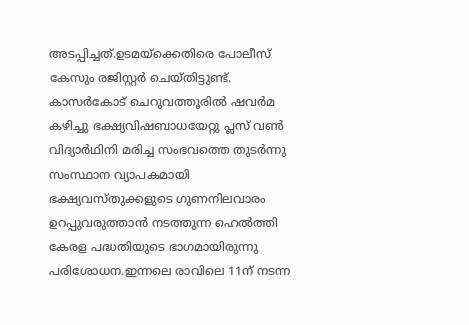അടപ്പിച്ചത്.ഉടമയ്ക്കെതിരെ പോലീസ് കേസും രജിസ്റ്റർ ചെയ്തിട്ടുണ്ട്.  കാസർകോട് ചെറുവത്തൂരിൽ ഷവർമ കഴിച്ചു ഭക്ഷ്യവിഷബാധയേറ്റു പ്ലസ് വൺ വിദ്യാർഥിനി മരിച്ച സംഭവത്തെ തുടർന്നു സംസ്ഥാന വ്യാപകമായി ഭക്ഷ്യവസ്തുക്കളുടെ ഗുണനിലവാരം ഉറപ്പുവരുത്താൻ നടത്തുന്ന ഹെൽത്തി കേരള പദ്ധതിയുടെ ഭാഗമായിരുന്നു പരിശോധന.ഇന്നലെ രാവിലെ 11ന് നടന്ന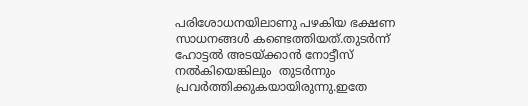പരിശോധനയിലാണു പഴകിയ ഭക്ഷണ സാധനങ്ങൾ കണ്ടെത്തിയത്.തുടർന്ന് ഹോട്ടൽ അടയ്ക്കാൻ നോട്ടീസ് നൽകിയെങ്കിലും  തുടർന്നും പ്രവർത്തിക്കുകയായിരുന്നു.ഇതേ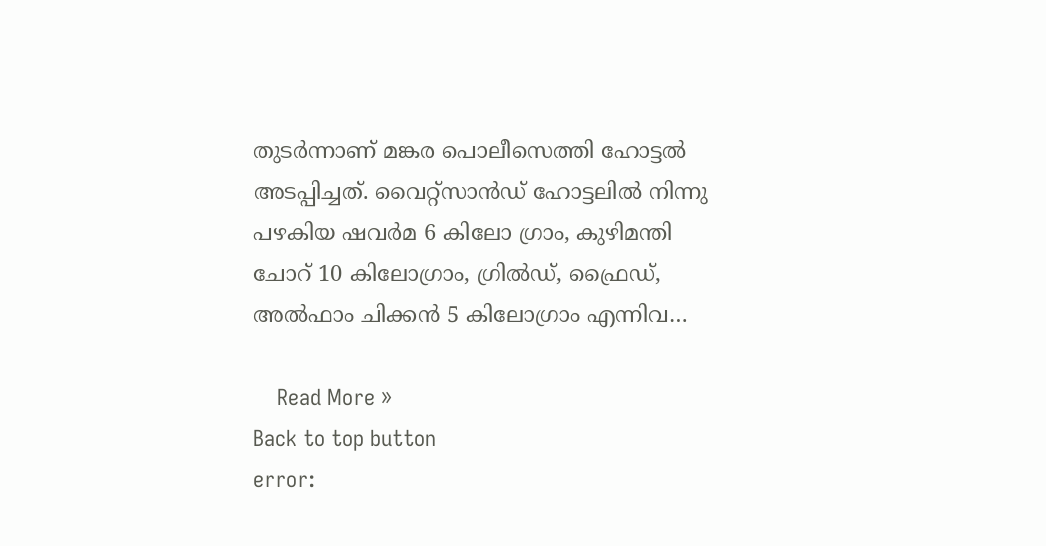തുടർന്നാണ് മങ്കര പൊലീസെത്തി ഹോട്ടൽ അടപ്പിച്ചത്. വൈറ്റ്സാൻഡ് ഹോട്ടലിൽ നിന്നു പഴകിയ ഷവർമ 6 കിലോ ഗ്രാം, കുഴിമന്തി ചോറ് 10 കിലോഗ്രാം, ഗ്രിൽഡ്, ഫ്രൈഡ്, അൽഫാം ചിക്കൻ 5 കിലോഗ്രാം എന്നിവ…

    Read More »
Back to top button
error: